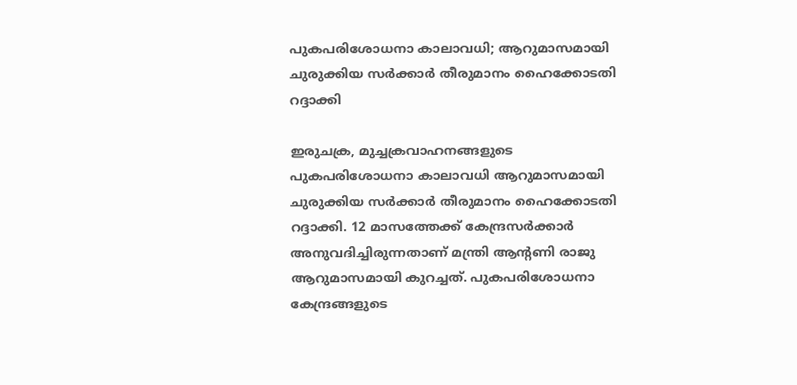പുകപരിശോധനാ കാലാവധി; ആറുമാസമായി ചുരുക്കിയ സര്‍ക്കാര്‍ തീരുമാനം ഹൈക്കോടതി റദ്ദാക്കി

ഇരുചക്ര, മുച്ചക്രവാഹനങ്ങളുടെ പുകപരിശോധനാ കാലാവധി ആറുമാസമായി ചുരുക്കിയ സര്‍ക്കാര്‍ തീരുമാനം ഹൈക്കോടതി റദ്ദാക്കി. 12 മാസത്തേക്ക് കേന്ദ്രസര്‍ക്കാര്‍ അനുവദിച്ചിരുന്നതാണ് മന്ത്രി ആന്റണി രാജു ആറുമാസമായി കുറച്ചത്. പുകപരിശോധനാ കേന്ദ്രങ്ങളുടെ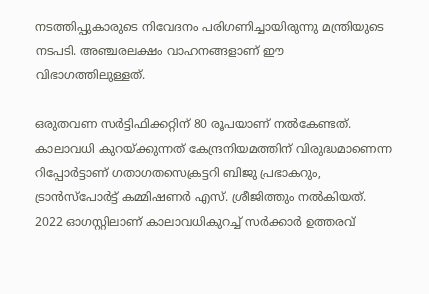നടത്തിപ്പുകാരുടെ നിവേദനം പരിഗണിച്ചായിരുന്നു മന്ത്രിയുടെ നടപടി. അഞ്ചരലക്ഷം വാഹനങ്ങളാണ് ഈ വിഭാഗത്തിലുള്ളത്.

ഒരുതവണ സര്‍ട്ടിഫിക്കറ്റിന് 80 രൂപയാണ് നല്‍കേണ്ടത്. കാലാവധി കുറയ്ക്കുന്നത് കേന്ദ്രനിയമത്തിന് വിരുദ്ധമാണെന്ന റിപ്പോര്‍ട്ടാണ് ഗതാഗതസെക്രട്ടറി ബിജു പ്രഭാകറും, ട്രാന്‍സ്പോര്‍ട്ട് കമ്മിഷണര്‍ എസ്. ശ്രീജിത്തും നല്‍കിയത്. 2022 ഓഗസ്റ്റിലാണ് കാലാവധികുറച്ച് സര്‍ക്കാര്‍ ഉത്തരവ്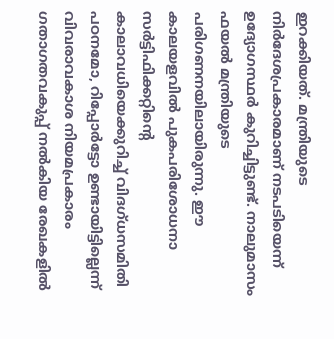ഇറക്കിയത്. മന്ത്രിയുടെ നിര്‍ദേശപ്രകാരമാണ് നടപടിയെന്ന് ഉദ്യോഗസ്ഥര്‍ കുറിച്ചിട്ടുണ്ട്. നാലുമാസം ഫയല്‍ മന്ത്രിയുടെ പരിഗണനയിലായിരുന്നു. ഈ കാലയളവില്‍ പുകപരിശോധനാ സര്‍ട്ടിഫിക്കറ്റിന്റെ കാലാവധിയെക്കുറിച്ച് വിദഗ്ധസമിതി പഠനമോ, റിപ്പോര്‍ട്ടോ ഉണ്ടായിട്ടില്ലെന്ന് വിവരാവകാശ നിയമപ്രകാരം ഗതാഗതവകുപ്പ് നല്‍കിയ രേഖകളില്‍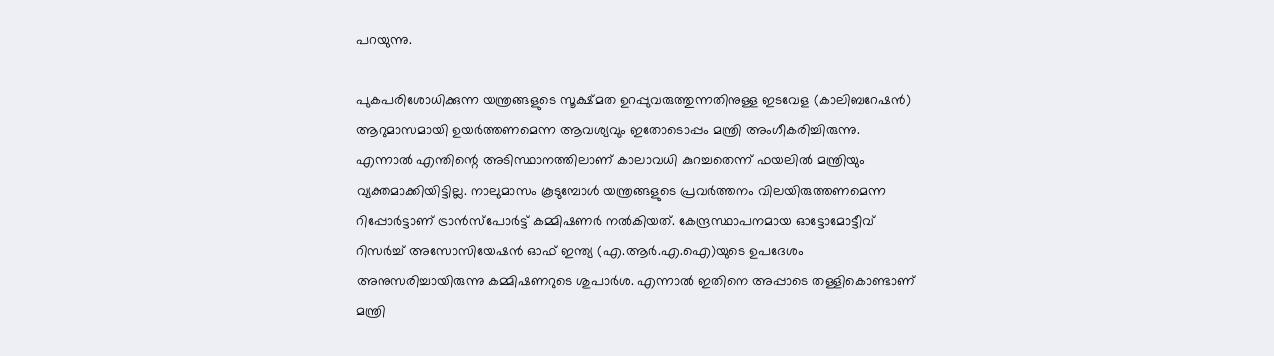പറയുന്നു.

പുകപരിശോധിക്കുന്ന യന്ത്രങ്ങളുടെ സൂക്ഷ്മത ഉറപ്പുവരുത്തുന്നതിനുള്ള ഇടവേള (കാലിബറേഷന്‍) ആറുമാസമായി ഉയര്‍ത്തണമെന്ന ആവശ്യവും ഇതോടൊപ്പം മന്ത്രി അംഗീകരിച്ചിരുന്നു. എന്നാല്‍ എന്തിന്റെ അടിസ്ഥാനത്തിലാണ് കാലാവധി കുറച്ചതെന്ന് ഫയലില്‍ മന്ത്രിയും വ്യക്തമാക്കിയിട്ടില്ല. നാലുമാസം കൂടുമ്പോള്‍ യന്ത്രങ്ങളുടെ പ്രവര്‍ത്തനം വിലയിരുത്തണമെന്ന റിപ്പോര്‍ട്ടാണ് ട്രാന്‍സ്പോര്‍ട്ട് കമ്മിഷണര്‍ നല്‍കിയത്. കേന്ദ്രസ്ഥാപനമായ ഓട്ടോമോട്ടീവ് റിസര്‍ച്ച് അസോസിയേഷന്‍ ഓഫ് ഇന്ത്യ (എ.ആര്‍.എ.ഐ)യുടെ ഉപദേശം അനുസരിച്ചായിരുന്നു കമ്മിഷണറുടെ ശുപാര്‍ശ. എന്നാല്‍ ഇതിനെ അപ്പാടെ തള്ളികൊണ്ടാണ് മന്ത്രി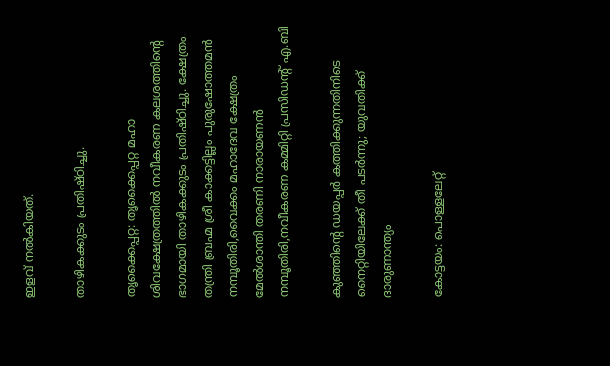ഇളവ് നല്‍കിയത്.

താഴികക്കുടം പ്രതിഷ്‌ഠിച്ചു.

തൃക്കൈപ്പറ്റ: തൃക്കൈപ്പറ്റ മഹാ ശിവക്ഷേത്രത്തിൽ നവീകരണ കലശത്തിന്റെ ഭാഗമായി താഴികക്കുടം പ്രതിഷ്ഠിച്ചു. ക്ഷേത്രം തന്ത്രി ബ്രഹ്മ ശ്രീ കാക്കട്ടില്ലം പുരുഷോത്തമൻ നമ്പൂതിരി,വൈക്കം മഹാദേവ ക്ഷേത്രം മേൽശാന്തി തരണി നാരായണൻ നമ്പൂതിരി,നവീകരണ കമ്മിറ്റി പ്രസിഡന്റ്‌ എ.ബി

കുഞ്ഞിന്റെ ഡയപ്പർ കത്തിക്കുന്നതിനിടെ നൈറ്റിയിലേക്ക് തീ പടർന്നു; യുവതിക്ക് ദാരുണാന്ത്യം

കോട്ടയം: പൊള്ളലേറ്റ്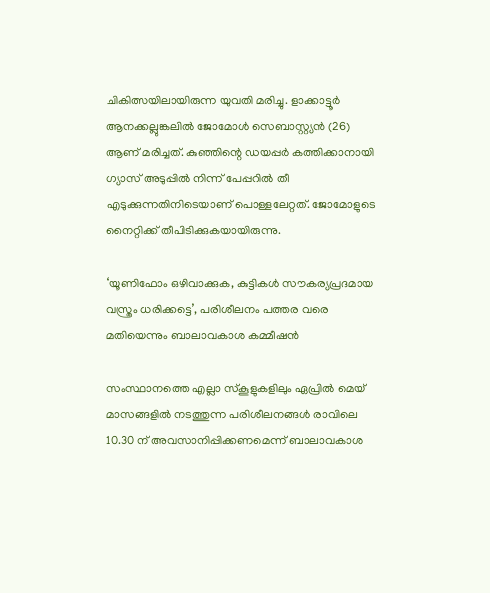ചികിത്സയിലായിരുന്ന യുവതി മരിച്ചു. ളാക്കാട്ടൂര്‍ ആനക്കല്ലുങ്കലില്‍ ജോമോള്‍ സെബാസ്റ്റ്യന്‍ (26) ആണ് മരിച്ചത്. കുഞ്ഞിന്റെ ഡയപ്പര്‍ കത്തിക്കാനായി ഗ്യാസ് അടുപ്പില്‍ നിന്ന് പേപ്പറില്‍ തീ എടുക്കുന്നതിനിടെയാണ് പൊള്ളലേറ്റത്. ജോമോളുടെ നൈറ്റിക്ക് തീപിടിക്കുകയായിരുന്നു.

‘യൂണിഫോം ഒഴിവാക്കുക, കുട്ടികൾ സൗകര്യപ്രദമായ വസ്ത്രം ധരിക്കട്ടെ’, പരിശീലനം പത്തര വരെ മതിയെന്നും ബാലാവകാശ കമ്മീഷൻ

സംസ്ഥാനത്തെ എല്ലാ സ്കൂളുകളിലും ഏപ്രിൽ മെയ് മാസങ്ങളിൽ നടത്തുന്ന പരിശീലനങ്ങൾ രാവിലെ 10.30 ന് അവസാനിപ്പിക്കണമെന്ന് ബാലാവകാശ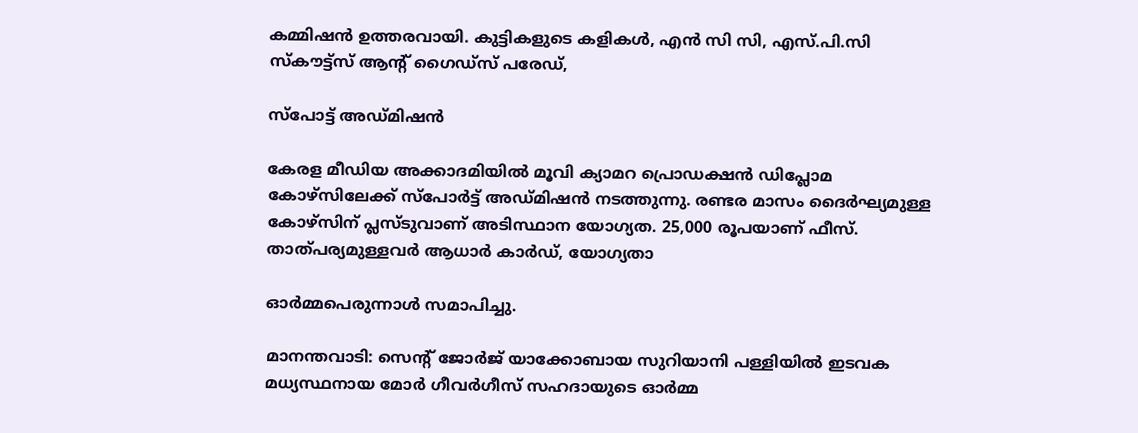കമ്മിഷൻ ഉത്തരവായി. കുട്ടികളുടെ കളികൾ, എൻ സി സി, എസ്.പി.സി സ്കൗട്ട്സ് ആന്റ് ഗൈഡ്സ് പരേഡ്,

സ്‌പോട്ട് അഡ്മിഷന്‍

കേരള മീഡിയ അക്കാദമിയില്‍ മൂവി ക്യാമറ പ്രൊഡക്ഷന്‍ ഡിപ്ലോമ കോഴ്‌സിലേക്ക് സ്‌പോര്‍ട്ട് അഡ്മിഷന്‍ നടത്തുന്നു. രണ്ടര മാസം ദൈര്‍ഘ്യമുള്ള കോഴ്‌സിന് പ്ലസ്ടുവാണ് അടിസ്ഥാന യോഗ്യത. 25,000 രൂപയാണ് ഫീസ്. താത്പര്യമുള്ളവര്‍ ആധാര്‍ കാര്‍ഡ്, യോഗ്യതാ

ഓർമ്മപെരുന്നാൾ സമാപിച്ചു.

മാനന്തവാടി: സെൻ്റ് ജോർജ് യാക്കോബായ സുറിയാനി പള്ളിയിൽ ഇടവക മധ്യസ്ഥനായ മോർ ഗീവർഗീസ് സഹദായുടെ ഓർമ്മ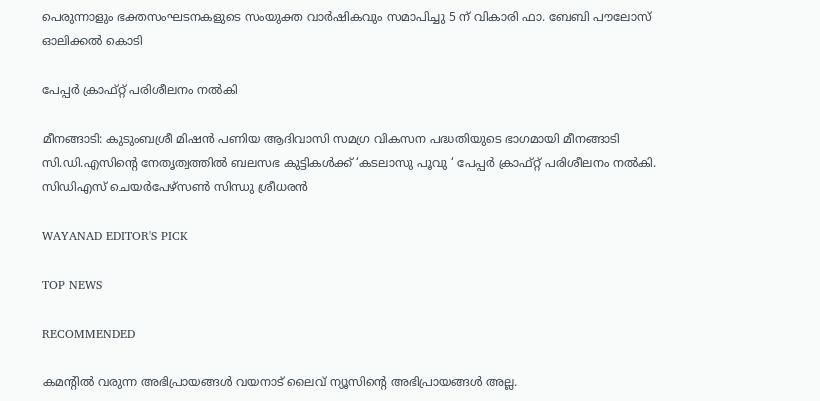പെരുന്നാളും ഭക്തസംഘടനകളുടെ സംയുക്ത വാർഷികവും സമാപിച്ചു 5 ന് വികാരി ഫാ. ബേബി പൗലോസ് ഓലിക്കൽ കൊടി

പേപ്പർ ക്രാഫ്റ്റ് പരിശീലനം നൽകി

മീനങ്ങാടി: കുടുംബശ്രീ മിഷൻ പണിയ ആദിവാസി സമഗ്ര വികസന പദ്ധതിയുടെ ഭാഗമായി മീനങ്ങാടി സി.ഡി.എസിൻ്റെ നേതൃത്വത്തിൽ ബലസഭ കുട്ടികൾക്ക് ‘കടലാസു പൂവു ‘ പേപ്പർ ക്രാഫ്റ്റ് പരിശീലനം നൽകി. സിഡിഎസ് ചെയർപേഴ്സൺ സിന്ധു ശ്രീധരൻ

WAYANAD EDITOR'S PICK

TOP NEWS

RECOMMENDED

കമന്റിൽ വരുന്ന അഭിപ്രായങ്ങൾ വയനാട് ലൈവ് ന്യൂസിന്റെ അഭിപ്രായങ്ങൾ അല്ല.